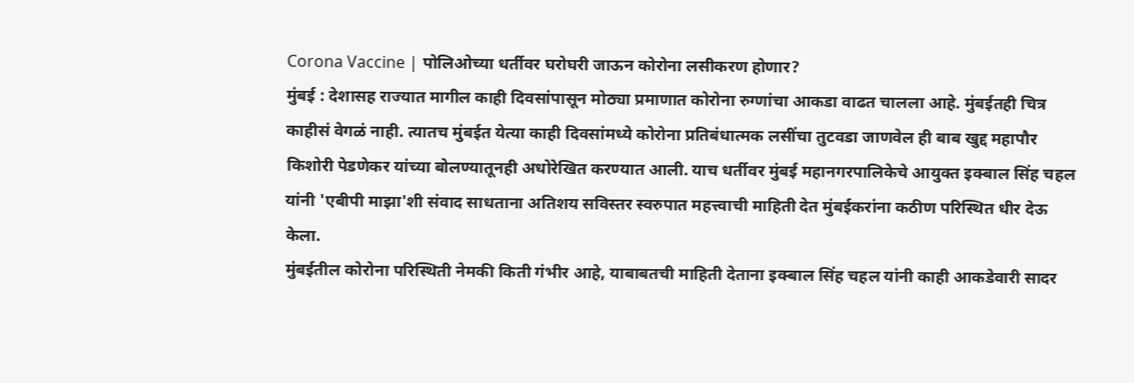Corona Vaccine | पोलिओच्या धर्तीवर घरोघरी जाऊन कोरोना लसीकरण होणार?
मुंबई : देशासह राज्यात मागील काही दिवसांपासून मोठ्या प्रमाणात कोरोना रुग्णांचा आकडा वाढत चालला आहे. मुंबईतही चित्र काहीसं वेगळं नाही. त्यातच मुंबईत येत्या काही दिवसांमध्ये कोरोना प्रतिबंधात्मक लसींचा तुटवडा जाणवेल ही बाब खुद्द महापौर किशोरी पेडणेकर यांच्या बोलण्यातूनही अधोरेखित करण्यात आली. याच धर्तीवर मुंबई महानगरपालिकेचे आयुक्त इक्बाल सिंह चहल यांनी 'एबीपी माझा'शी संवाद साधताना अतिशय सविस्तर स्वरुपात महत्त्वाची माहिती देत मुंबईकरांना कठीण परिस्थित धीर देऊ केला.
मुंबईतील कोरोना परिस्थिती नेमकी किती गंभीर आहे, याबाबतची माहिती देताना इक्बाल सिंह चहल यांनी काही आकडेवारी सादर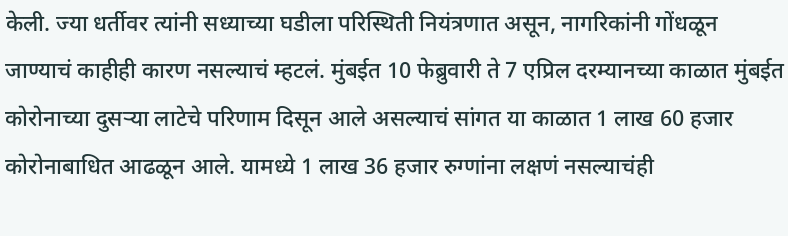केली. ज्या धर्तीवर त्यांनी सध्याच्या घडीला परिस्थिती नियंत्रणात असून, नागरिकांनी गोंधळून जाण्याचं काहीही कारण नसल्याचं म्हटलं. मुंबईत 10 फेब्रुवारी ते 7 एप्रिल दरम्यानच्या काळात मुंबईत कोरोनाच्या दुसऱ्या लाटेचे परिणाम दिसून आले असल्याचं सांगत या काळात 1 लाख 60 हजार कोरोनाबाधित आढळून आले. यामध्ये 1 लाख 36 हजार रुग्णांना लक्षणं नसल्याचंही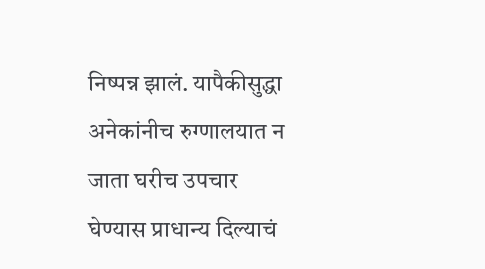निष्पन्न झालं. यापैकीसुद्धा अनेकांनीच रुग्णालयात न जाता घरीच उपचार घेण्यास प्राधान्य दिल्याचं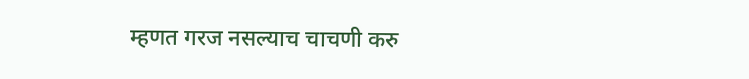म्हणत गरज नसल्याच चाचणी करु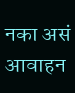नका असं आवाहन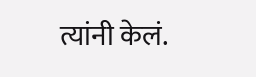त्यांनी केलं.